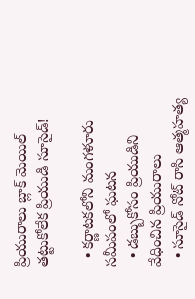ప్రియురాలు బ్లాక్ మెయిల్ తట్టుకోలేక ప్రియుడి సూసైడ్!

  • కర్ణాటకలోని మంగళూరు సమీపంలో ఘటన
  • డబ్బుకోసం ప్రియుడిని వేధించిన ప్రియురాలు
  • సూసైడ్ నోట్ రాసి ఆత్మహత్య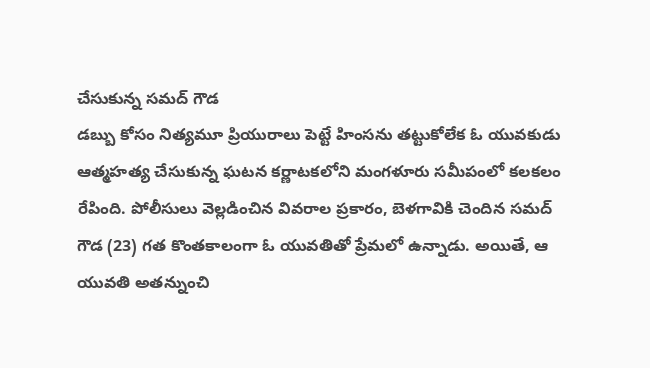చేసుకున్న సమద్ గౌడ
డబ్బు కోసం నిత్యమూ ప్రియురాలు పెట్టే హింసను తట్టుకోలేక ఓ యువకుడు ఆత్మహత్య చేసుకున్న ఘటన కర్ణాటకలోని మంగళూరు సమీపంలో కలకలం రేపింది. పోలీసులు వెల్లడించిన వివరాల ప్రకారం, బెళగావికి చెందిన సమద్ గౌడ (23) గత కొంతకాలంగా ఓ యువతితో ప్రేమలో ఉన్నాడు. అయితే, ఆ యువతి అతన్నుంచి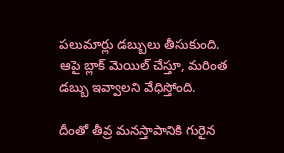పలుమార్లు డబ్బులు తీసుకుంది. ఆపై బ్లాక్ మెయిల్ చేస్తూ, మరింత డబ్బు ఇవ్వాలని వేధిస్తోంది.

దీంతో తీవ్ర మనస్తాపానికి గురైన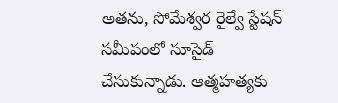అతను, సోమేశ్వర రైల్వే స్టేషన్ సమీపంలో సూసైడ్ చేసుకున్నాడు. ఆత్మహత్యకు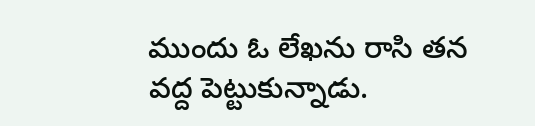ముందు ఓ లేఖను రాసి తన వద్ద పెట్టుకున్నాడు.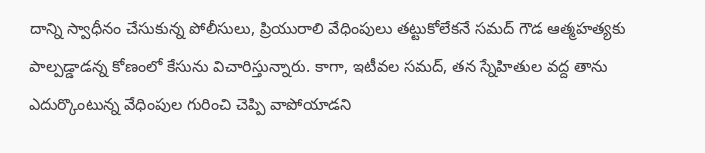దాన్ని స్వాధీనం చేసుకున్న పోలీసులు, ప్రియురాలి వేధింపులు తట్టుకోలేకనే సమద్ గౌడ ఆత్మహత్యకు పాల్పడ్డాడన్న కోణంలో కేసును విచారిస్తున్నారు. కాగా, ఇటీవల సమద్, తన స్నేహితుల వద్ద తాను ఎదుర్కొంటున్న వేధింపుల గురించి చెప్పి వాపోయాడని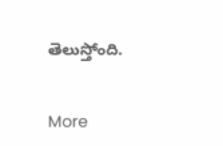తెలుస్తోంది.


More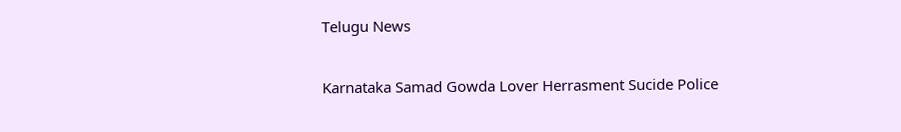Telugu News

Karnataka Samad Gowda Lover Herrasment Sucide Police